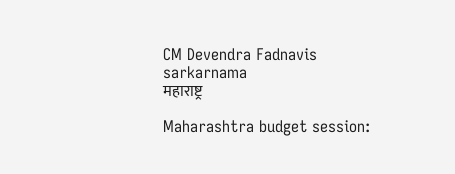CM Devendra Fadnavis sarkarnama
महाराष्ट्र

Maharashtra budget session: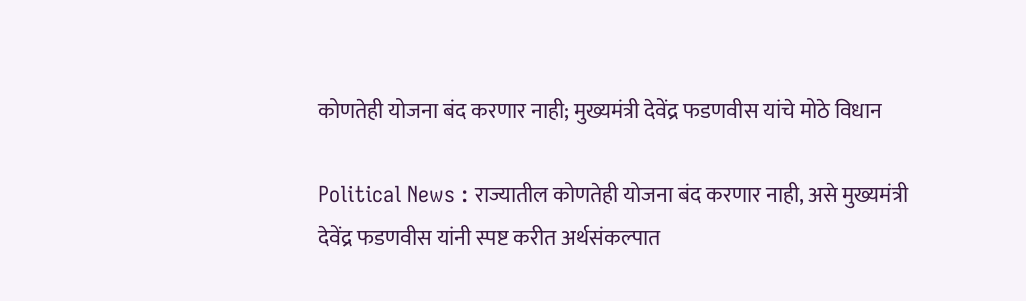कोणतेही योजना बंद करणार नाही; मुख्यमंत्री देवेंद्र फडणवीस यांचे मोठे विधान

Political News : राज्यातील कोणतेही योजना बंद करणार नाही, असे मुख्यमंत्री देवेंद्र फडणवीस यांनी स्पष्ट करीत अर्थसंकल्पात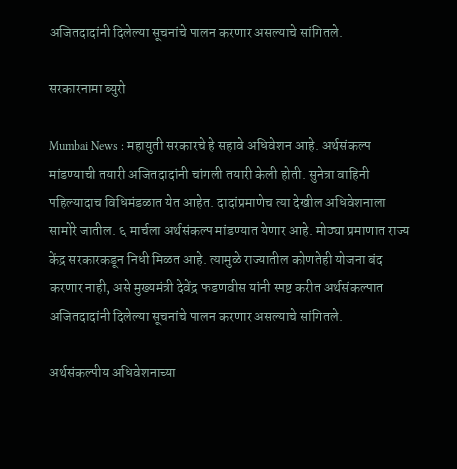अजितदादांनी दिलेल्या सूचनांचे पालन करणार असल्याचे सांगितले.

सरकारनामा ब्युरो

Mumbai News : महायुती सरकारचे हे सहावे अधिवेशन आहे. अर्थसंकल्प मांडण्याची तयारी अजितदादांनी चांगली तयारी केली होती. सुनेत्रा वाहिनी पहिल्यादाच विधिमंडळात येत आहेत. दादांप्रमाणेच त्या देखील अधिवेशनाला सामोरे जातील. ६ मार्चला अर्थसंकल्प मांडण्यात येणार आहे. मोठ्या प्रमाणात राज्य केंद्र सरकारकडून निधी मिळत आहे. त्यामुळे राज्यातील कोणतेही योजना बंद करणार नाही, असे मुख्यमंत्री देवेंद्र फडणवीस यांनी स्पष्ट करीत अर्थसंकल्पात अजितदादांनी दिलेल्या सूचनांचे पालन करणार असल्याचे सांगितले.

अर्थसंकल्पीय अधिवेशनाच्या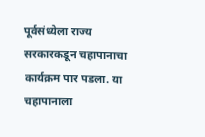पूर्वसंध्येला राज्य सरकारकडून चहापानाचा कार्यक्रम पार पडला. या चहापानाला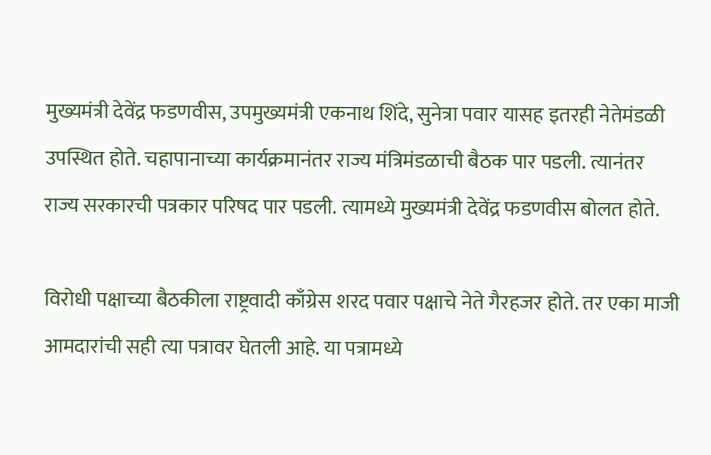मुख्यमंत्री देवेंद्र फडणवीस, उपमुख्यमंत्री एकनाथ शिंदे, सुनेत्रा पवार यासह इतरही नेतेमंडळी उपस्थित होते. चहापानाच्या कार्यक्रमानंतर राज्य मंत्रिमंडळाची बैठक पार पडली. त्यानंतर राज्य सरकारची पत्रकार परिषद पार पडली. त्यामध्ये मुख्यमंत्री देवेंद्र फडणवीस बोलत होते.

विरोधी पक्षाच्या बैठकीला राष्ट्रवादी काँग्रेस शरद पवार पक्षाचे नेते गैरहजर होते. तर एका माजी आमदारांची सही त्या पत्रावर घेतली आहे. या पत्रामध्ये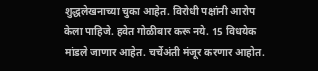शुद्धलेखनाच्या चुका आहेत. विरोधी पक्षांनी आरोप केला पाहिजे. हवेत गोळीबार करू नये. 15 विधयेक मांडले जाणार आहेत. चर्चेअंती मंजूर करणार आहोत.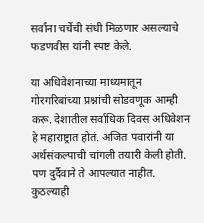सर्वांना चर्चेची संधी मिळणार असल्याचे फडणवीस यांनी स्पष्ट केले.

या अधिवेशनाच्या माध्यमातून गोरगरिबांच्या प्रश्नांची सोडवणूक आम्ही करू. देशातील सर्वाधिक दिवस अधिवेशन हे महाराष्ट्रात होतं. अजित पवारांनी या अर्थसंकल्पाची चांगली तयारी केली होती. पण दुर्दैवाने ते आपल्यात नाहीत. कुठल्याही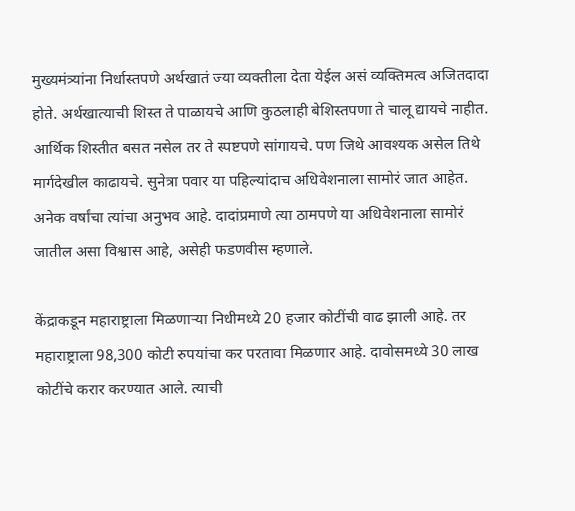मुख्यमंत्र्यांना निर्धास्तपणे अर्थखातं ज्या व्यक्तीला देता येईल असं व्यक्तिमत्व अजितदादा होते. अर्थखात्याची शिस्त ते पाळायचे आणि कुठलाही बेशिस्तपणा ते चालू द्यायचे नाहीत. आर्थिक शिस्तीत बसत नसेल तर ते स्पष्टपणे सांगायचे. पण जिथे आवश्यक असेल तिथे मार्गदेखील काढायचे. सुनेत्रा पवार या पहिल्यांदाच अधिवेशनाला सामोरं जात आहेत. अनेक वर्षांचा त्यांचा अनुभव आहे. दादांप्रमाणे त्या ठामपणे या अधिवेशनाला सामोरं जातील असा विश्वास आहे, असेही फडणवीस म्हणाले.

केंद्राकडून महाराष्ट्राला मिळणाऱ्या निधीमध्ये 20 हजार कोटींची वाढ झाली आहे. तर महाराष्ट्राला 98,300 कोटी रुपयांचा कर परतावा मिळणार आहे. दावोसमध्ये 30 लाख कोटींचे करार करण्यात आले. त्याची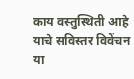काय वस्तुस्थिती आहे याचे सविस्तर विवेंचन या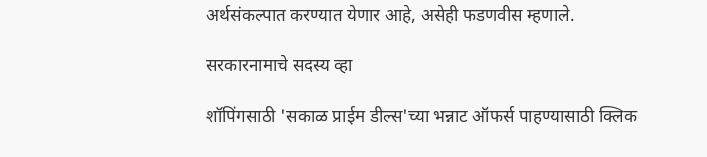अर्थसंकल्पात करण्यात येणार आहे, असेही फडणवीस म्हणाले.

सरकारनामाचे सदस्य व्हा

शॉपिंगसाठी 'सकाळ प्राईम डील्स'च्या भन्नाट ऑफर्स पाहण्यासाठी क्लिक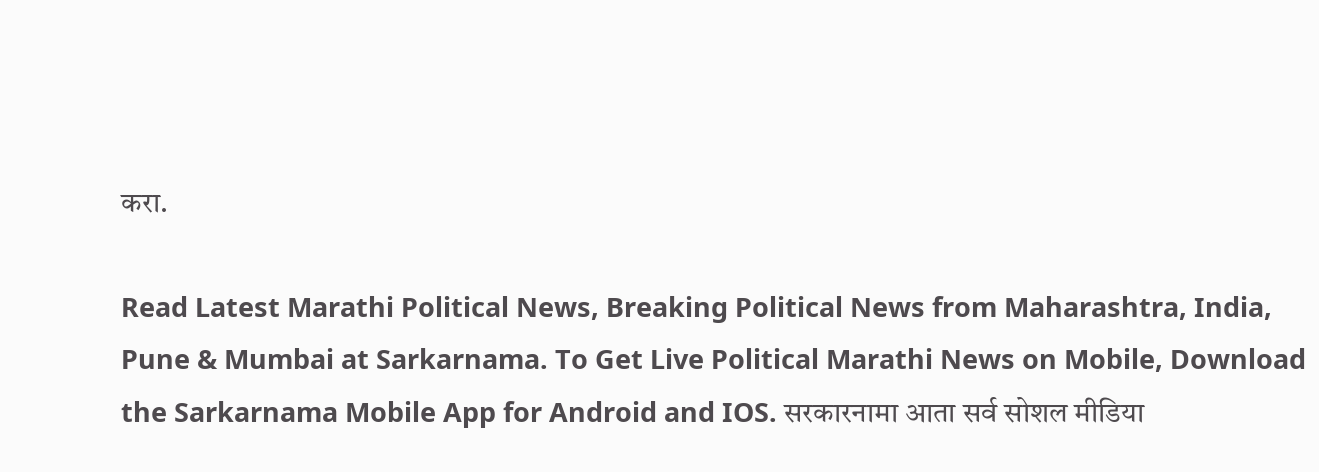करा.

Read Latest Marathi Political News, Breaking Political News from Maharashtra, India, Pune & Mumbai at Sarkarnama. To Get Live Political Marathi News on Mobile, Download the Sarkarnama Mobile App for Android and IOS. सरकारनामा आता सर्व सोशल मीडिया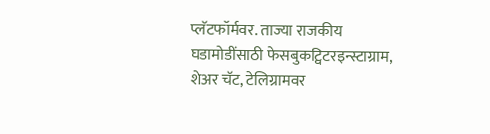प्लॅटफॉर्मवर. ताज्या राजकीय घडामोडींसाठी फेसबुकट्विटरइन्स्टाग्राम, शेअर चॅट, टेलिग्रामवर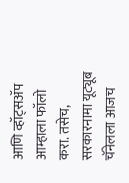आणि व्हॉट्सॲप आम्हाला फॉलो करा. तसेच, सरकारनामा यूट्यूब चॅनेलला आजच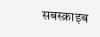सबस्क्राइब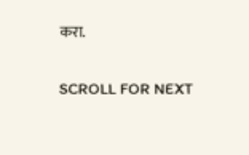करा.

SCROLL FOR NEXT